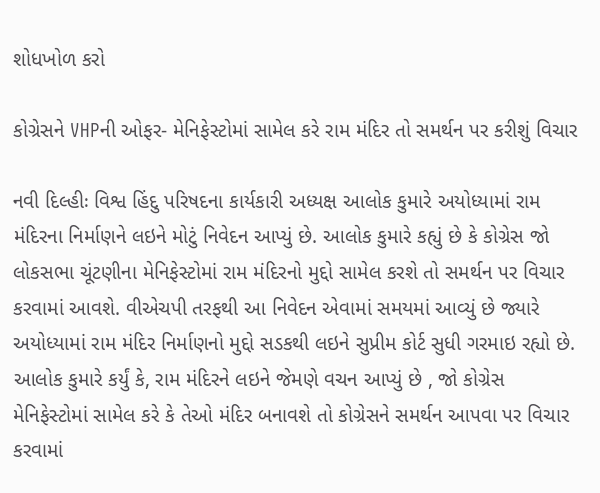શોધખોળ કરો

કોગ્રેસને VHPની ઓફર- મેનિફેસ્ટોમાં સામેલ કરે રામ મંદિર તો સમર્થન પર કરીશું વિચાર

નવી દિલ્હીઃ વિશ્વ હિંદુ પરિષદના કાર્યકારી અધ્યક્ષ આલોક કુમારે અયોધ્યામાં રામ મંદિરના નિર્માણને લઇને મોટું નિવેદન આપ્યું છે. આલોક કુમારે કહ્યું છે કે કોગ્રેસ જો લોકસભા ચૂંટણીના મેનિફેસ્ટોમાં રામ મંદિરનો મુદ્દો સામેલ કરશે તો સમર્થન પર વિચાર કરવામાં આવશે. વીએચપી તરફથી આ નિવેદન એવામાં સમયમાં આવ્યું છે જ્યારે અયોધ્યામાં રામ મંદિર નિર્માણનો મુદ્દો સડકથી લઇને સુપ્રીમ કોર્ટ સુધી ગરમાઇ રહ્યો છે. આલોક કુમારે કર્યું કે, રામ મંદિરને લઇને જેમણે વચન આપ્યું છે , જો કોગ્રેસ મેનિફેસ્ટોમાં સામેલ કરે કે તેઓ મંદિર બનાવશે તો કોગ્રેસને સમર્થન આપવા પર વિચાર કરવામાં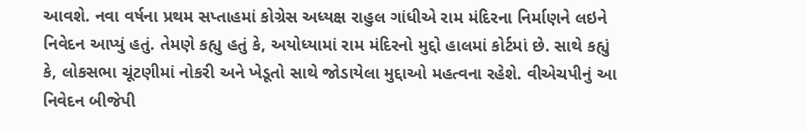આવશે. નવા વર્ષના પ્રથમ સપ્તાહમાં કોગ્રેસ અધ્યક્ષ રાહુલ ગાંધીએ રામ મંદિરના નિર્માણને લઇને નિવેદન આપ્યું હતું. તેમણે કહ્યુ હતું કે, અયોધ્યામાં રામ મંદિરનો મુદ્દો હાલમાં કોર્ટમાં છે. સાથે કહ્યું કે, લોકસભા ચૂંટણીમાં નોકરી અને ખેડૂતો સાથે જોડાયેલા મુદ્દાઓ મહત્વના રહેશે. વીએચપીનું આ નિવેદન બીજેપી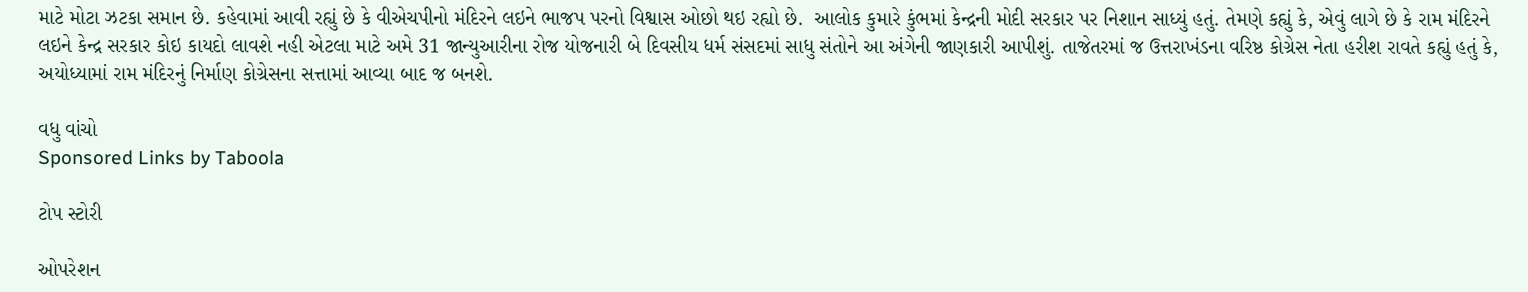માટે મોટા ઝટકા સમાન છે. કહેવામાં આવી રહ્યું છે કે વીએચપીનો મંદિરને લઇને ભાજપ પરનો વિશ્વાસ ઓછો થઇ રહ્યો છે.  આલોક કુમારે કુંભમાં કેન્દ્રની મોદી સરકાર પર નિશાન સાધ્યું હતું. તેમણે કહ્યું કે, એવું લાગે છે કે રામ મંદિરને લઇને કેન્દ્ર સરકાર કોઇ કાયદો લાવશે નહી એટલા માટે અમે 31 જાન્યુઆરીના રોજ યોજનારી બે દિવસીય ધર્મ સંસદમાં સાધુ સંતોને આ અંગેની જાણકારી આપીશું. તાજેતરમાં જ ઉત્તરાખંડના વરિષ્ઠ કોગ્રેસ નેતા હરીશ રાવતે કહ્યું હતું કે, અયોધ્યામાં રામ મંદિરનું નિર્માણ કોગ્રેસના સત્તામાં આવ્યા બાદ જ બનશે.

વધુ વાંચો
Sponsored Links by Taboola

ટોપ સ્ટોરી

ઓપરેશન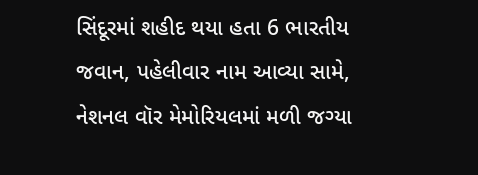સિંદૂરમાં શહીદ થયા હતા 6 ભારતીય જવાન, પહેલીવાર નામ આવ્યા સામે, નેશનલ વૉર મેમોરિયલમાં મળી જગ્યા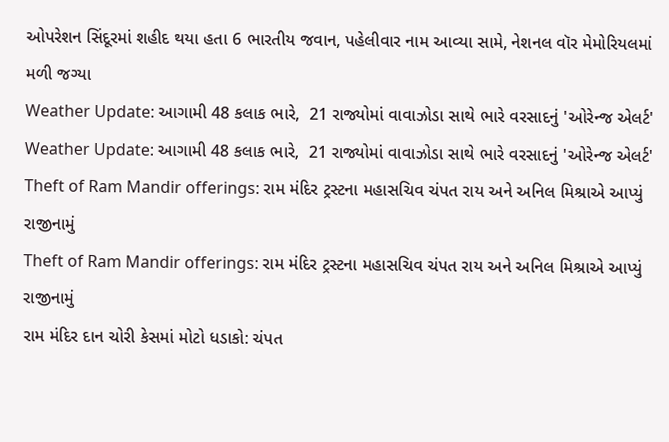ઓપરેશન સિંદૂરમાં શહીદ થયા હતા 6 ભારતીય જવાન, પહેલીવાર નામ આવ્યા સામે, નેશનલ વૉર મેમોરિયલમાં મળી જગ્યા
Weather Update: આગામી 48 કલાક ભારે,  21 રાજ્યોમાં વાવાઝોડા સાથે ભારે વરસાદનું 'ઓરેન્જ એલર્ટ'
Weather Update: આગામી 48 કલાક ભારે,  21 રાજ્યોમાં વાવાઝોડા સાથે ભારે વરસાદનું 'ઓરેન્જ એલર્ટ'
Theft of Ram Mandir offerings: રામ મંદિર ટ્રસ્ટના મહાસચિવ ચંપત રાય અને અનિલ મિશ્રાએ આપ્યું રાજીનામું
Theft of Ram Mandir offerings: રામ મંદિર ટ્રસ્ટના મહાસચિવ ચંપત રાય અને અનિલ મિશ્રાએ આપ્યું રાજીનામું
રામ મંદિર દાન ચોરી કેસમાં મોટો ધડાકો: ચંપત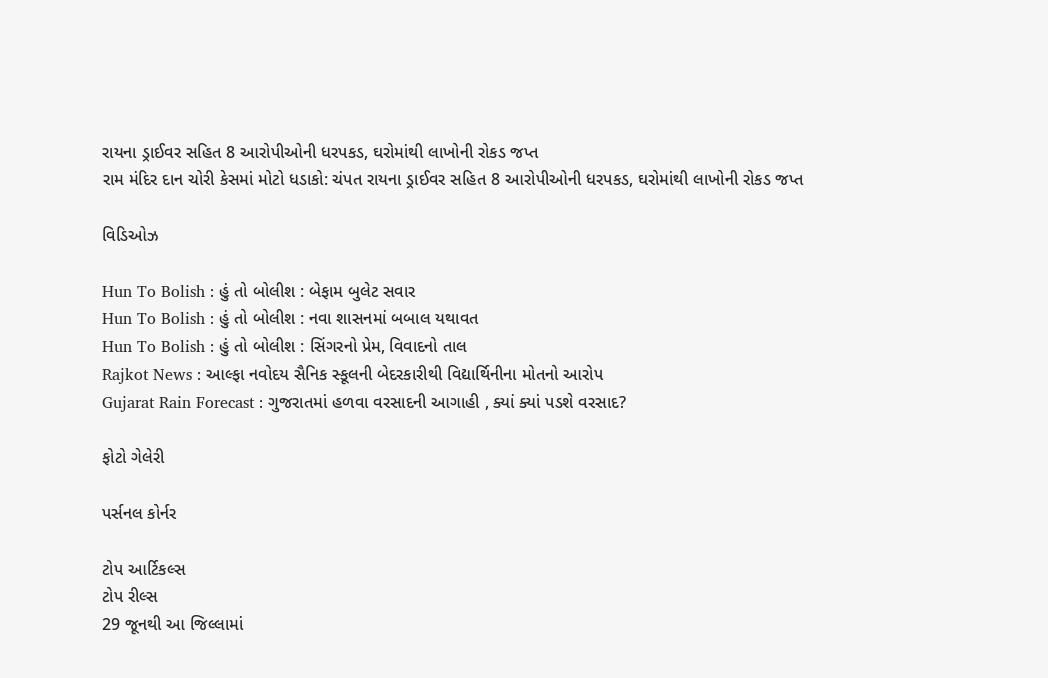રાયના ડ્રાઈવર સહિત 8 આરોપીઓની ધરપકડ, ઘરોમાંથી લાખોની રોકડ જપ્ત
રામ મંદિર દાન ચોરી કેસમાં મોટો ધડાકો: ચંપત રાયના ડ્રાઈવર સહિત 8 આરોપીઓની ધરપકડ, ઘરોમાંથી લાખોની રોકડ જપ્ત

વિડિઓઝ

Hun To Bolish : હું તો બોલીશ : બેફામ બુલેટ સવાર
Hun To Bolish : હું તો બોલીશ : નવા શાસનમાં બબાલ યથાવત
Hun To Bolish : હું તો બોલીશ : સિંગરનો પ્રેમ, વિવાદનો તાલ
Rajkot News : આલ્ફા નવોદય સૈનિક સ્કૂલની બેદરકારીથી વિદ્યાર્થિનીના મોતનો આરોપ
Gujarat Rain Forecast : ગુજરાતમાં હળવા વરસાદની આગાહી , ક્યાં ક્યાં પડશે વરસાદ?

ફોટો ગેલેરી

પર્સનલ કોર્નર

ટોપ આર્ટિકલ્સ
ટોપ રીલ્સ
29 જૂનથી આ જિલ્લામાં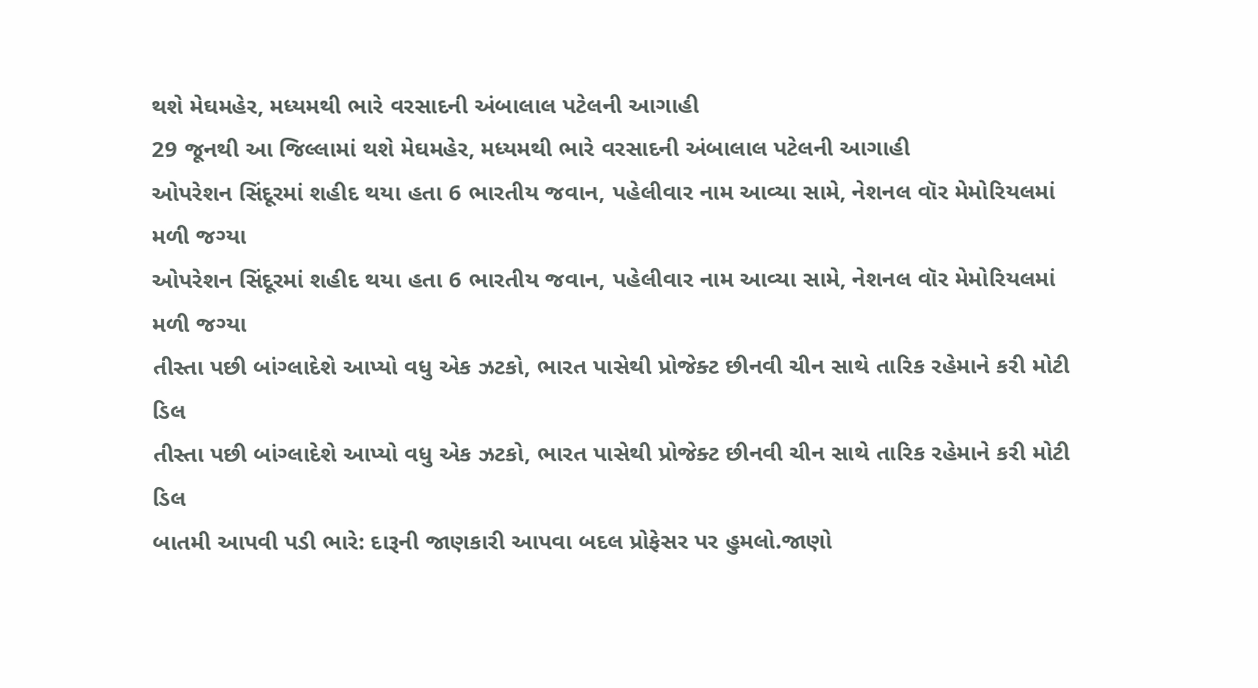થશે મેઘમહેર, મધ્યમથી ભારે વરસાદની અંબાલાલ પટેલની આગાહી
29 જૂનથી આ જિલ્લામાં થશે મેઘમહેર, મધ્યમથી ભારે વરસાદની અંબાલાલ પટેલની આગાહી
ઓપરેશન સિંદૂરમાં શહીદ થયા હતા 6 ભારતીય જવાન, પહેલીવાર નામ આવ્યા સામે, નેશનલ વૉર મેમોરિયલમાં મળી જગ્યા
ઓપરેશન સિંદૂરમાં શહીદ થયા હતા 6 ભારતીય જવાન, પહેલીવાર નામ આવ્યા સામે, નેશનલ વૉર મેમોરિયલમાં મળી જગ્યા
તીસ્તા પછી બાંગ્લાદેશે આપ્યો વધુ એક ઝટકો, ભારત પાસેથી પ્રોજેક્ટ છીનવી ચીન સાથે તારિક રહેમાને કરી મોટી ડિલ
તીસ્તા પછી બાંગ્લાદેશે આપ્યો વધુ એક ઝટકો, ભારત પાસેથી પ્રોજેક્ટ છીનવી ચીન સાથે તારિક રહેમાને કરી મોટી ડિલ
બાતમી આપવી પડી ભારે: દારૂની જાણકારી આપવા બદલ પ્રોફેસર પર હુમલો.જાણો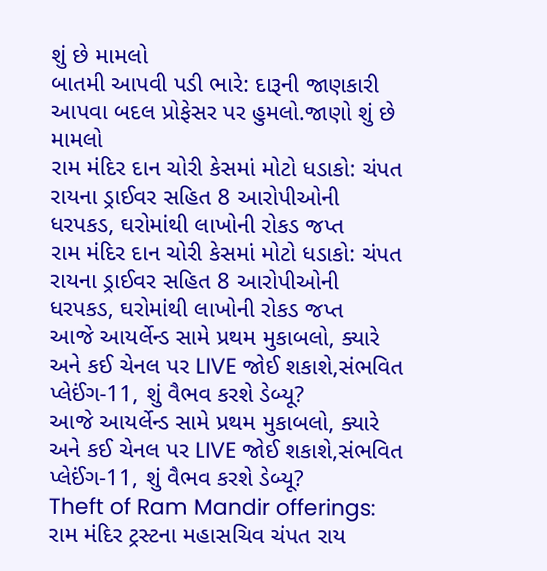શું છે મામલો
બાતમી આપવી પડી ભારે: દારૂની જાણકારી આપવા બદલ પ્રોફેસર પર હુમલો.જાણો શું છે મામલો
રામ મંદિર દાન ચોરી કેસમાં મોટો ધડાકો: ચંપત રાયના ડ્રાઈવર સહિત 8 આરોપીઓની ધરપકડ, ઘરોમાંથી લાખોની રોકડ જપ્ત
રામ મંદિર દાન ચોરી કેસમાં મોટો ધડાકો: ચંપત રાયના ડ્રાઈવર સહિત 8 આરોપીઓની ધરપકડ, ઘરોમાંથી લાખોની રોકડ જપ્ત
આજે આયર્લેન્ડ સામે પ્રથમ મુકાબલો, ક્યારે અને કઈ ચેનલ પર LIVE જોઈ શકાશે,સંભવિત પ્લેઈંગ-11, શું વૈભવ કરશે ડેબ્યૂ?
આજે આયર્લેન્ડ સામે પ્રથમ મુકાબલો, ક્યારે અને કઈ ચેનલ પર LIVE જોઈ શકાશે,સંભવિત પ્લેઈંગ-11, શું વૈભવ કરશે ડેબ્યૂ?
Theft of Ram Mandir offerings: રામ મંદિર ટ્રસ્ટના મહાસચિવ ચંપત રાય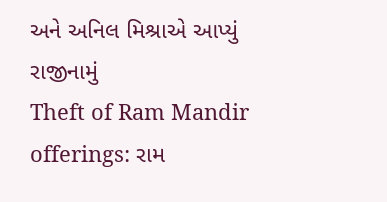અને અનિલ મિશ્રાએ આપ્યું રાજીનામું
Theft of Ram Mandir offerings: રામ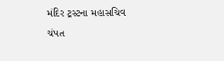મંદિર ટ્રસ્ટના મહાસચિવ ચંપત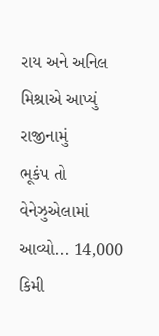રાય અને અનિલ મિશ્રાએ આપ્યું રાજીનામું
ભૂકંપ તો વેનેઝુએલામાં આવ્યો... 14,000 કિમી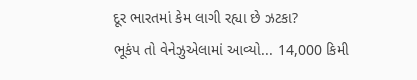દૂર ભારતમાં કેમ લાગી રહ્યા છે ઝટકા?
ભૂકંપ તો વેનેઝુએલામાં આવ્યો... 14,000 કિમી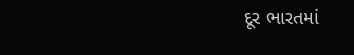દૂર ભારતમાં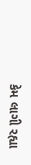કેમ લાગી રહ્યા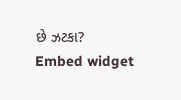છે ઝટકા?
Embed widget